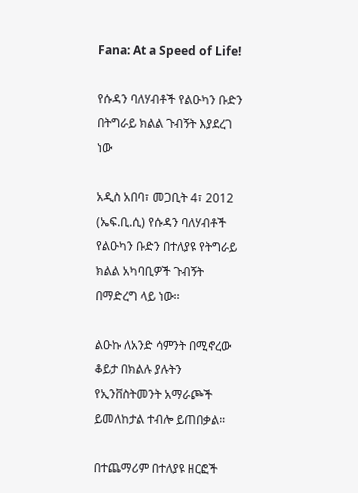Fana: At a Speed of Life!

የሱዳን ባለሃብቶች የልዑካን ቡድን በትግራይ ክልል ጉብኝት እያደረገ ነው

አዲስ አበባ፣ መጋቢት 4፣ 2012 (ኤፍ.ቢ.ሲ) የሱዳን ባለሃብቶች የልዑካን ቡድን በተለያዩ የትግራይ ክልል አካባቢዎች ጉብኝት በማድረግ ላይ ነው፡፡

ልዑኩ ለአንድ ሳምንት በሚኖረው ቆይታ በክልሉ ያሉትን የኢንቨስትመንት አማራጮች ይመለከታል ተብሎ ይጠበቃል።

በተጨማሪም በተለያዩ ዘርፎች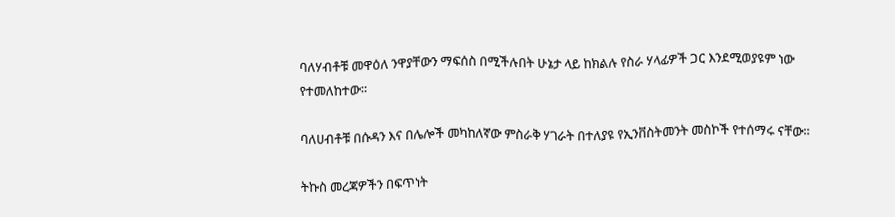ባለሃብቶቹ መዋዕለ ንዋያቸውን ማፍሰስ በሚችሉበት ሁኔታ ላይ ከክልሉ የስራ ሃላፊዎች ጋር እንደሚወያዩም ነው የተመለከተው።

ባለሀብቶቹ በሱዳን እና በሌሎች መካከለኛው ምስራቅ ሃገራት በተለያዩ የኢንቨስትመንት መስኮች የተሰማሩ ናቸው።

ትኩስ መረጃዎችን በፍጥነት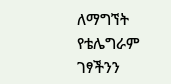ለማግኘት የቴሌግራም ገፃችንን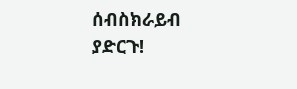ሰብስክራይብ ያድርጉ!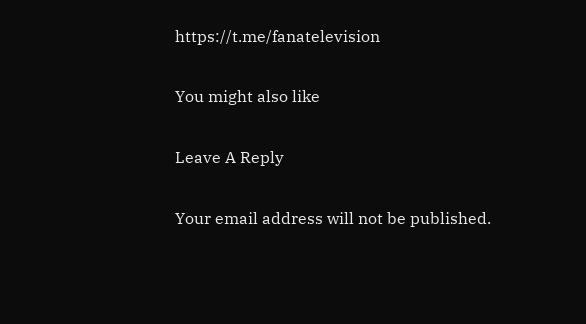https://t.me/fanatelevision

You might also like

Leave A Reply

Your email address will not be published.